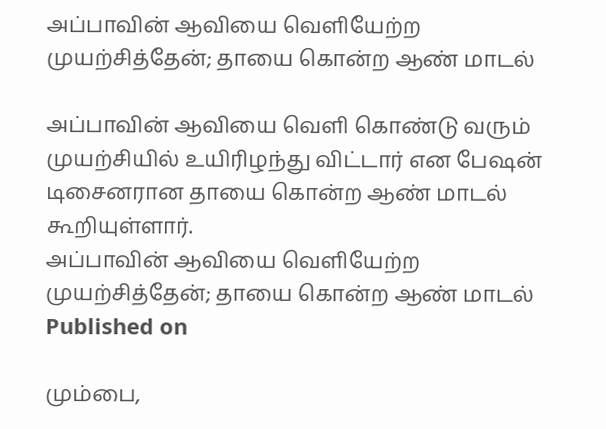அப்பாவின் ஆவியை வெளியேற்ற முயற்சித்தேன்; தாயை கொன்ற ஆண் மாடல்

அப்பாவின் ஆவியை வெளி கொண்டு வரும் முயற்சியில் உயிரிழந்து விட்டார் என பேஷன் டிசைனரான தாயை கொன்ற ஆண் மாடல் கூறியுள்ளார்.
அப்பாவின் ஆவியை வெளியேற்ற முயற்சித்தேன்; தாயை கொன்ற ஆண் மாடல்
Published on

மும்பை,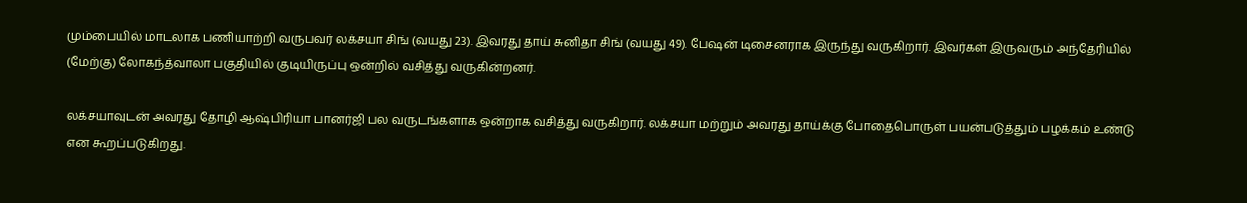மும்பையில் மாடலாக பணியாற்றி வருபவர் லக்சயா சிங் (வயது 23). இவரது தாய் சுனிதா சிங் (வயது 49). பேஷன் டிசைனராக இருந்து வருகிறார். இவர்கள் இருவரும் அந்தேரியில் (மேற்கு) லோகந்த்வாலா பகுதியில் குடியிருப்பு ஒன்றில் வசித்து வருகின்றனர்.

லக்சயாவுடன் அவரது தோழி ஆஷ்பிரியா பானர்ஜி பல வருடங்களாக ஒன்றாக வசித்து வருகிறார். லக்சயா மற்றும் அவரது தாய்க்கு போதைபொருள் பயன்படுத்தும் பழக்கம் உண்டு என கூறப்படுகிறது.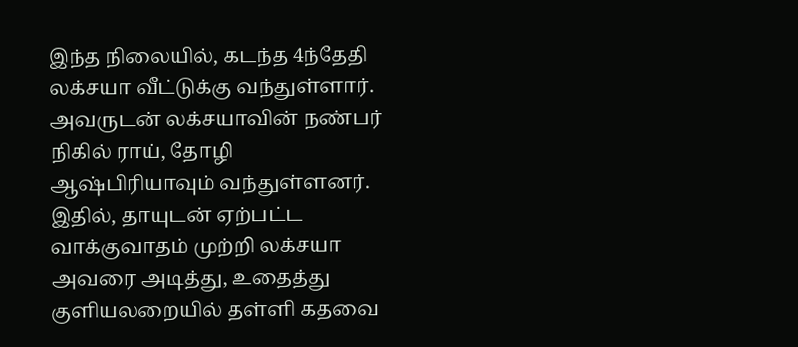இந்த நிலையில், கடந்த 4ந்தேதி லக்சயா வீட்டுக்கு வந்துள்ளார். அவருடன் லக்சயாவின் நண்பர் நிகில் ராய், தோழி ஆஷ்பிரியாவும் வந்துள்ளனர். இதில், தாயுடன் ஏற்பட்ட வாக்குவாதம் முற்றி லக்சயா அவரை அடித்து, உதைத்து குளியலறையில் தள்ளி கதவை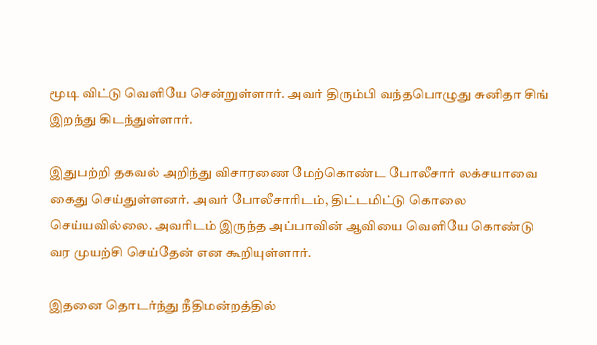மூடி விட்டு வெளியே சென்றுள்ளார். அவர் திரும்பி வந்தபொழுது சுனிதா சிங் இறந்து கிடந்துள்ளார்.

இதுபற்றி தகவல் அறிந்து விசாரணை மேற்கொண்ட போலீசார் லக்சயாவை கைது செய்துள்ளனர். அவர் போலீசாரிடம், திட்டமிட்டு கொலை செய்யவில்லை. அவரிடம் இருந்த அப்பாவின் ஆவியை வெளியே கொண்டு வர முயற்சி செய்தேன் என கூறியுள்ளார்.

இதனை தொடர்ந்து நீதிமன்றத்தில்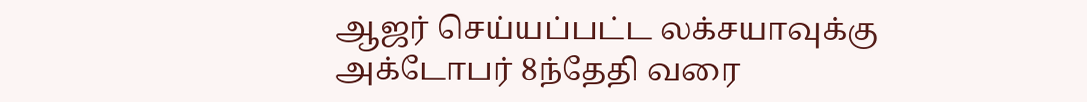ஆஜர் செய்யப்பட்ட லக்சயாவுக்கு அக்டோபர் 8ந்தேதி வரை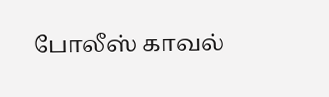போலீஸ் காவல்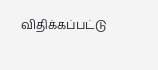விதிக்கப்பட்டு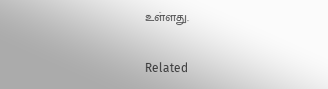உள்ளது.

Related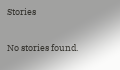Stories

No stories found.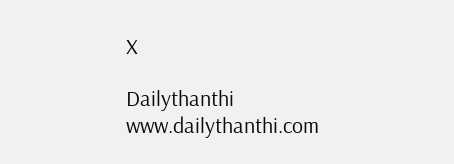X

Dailythanthi
www.dailythanthi.com